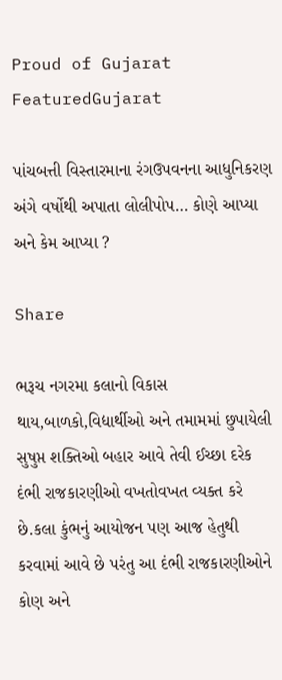Proud of Gujarat
FeaturedGujarat

પાંચબત્તી વિસ્તારમાના રંગઉપવનના આધુનિકરણ અંગે વર્ષોથી અપાતા લોલીપોપ… કોણે આપ્યા અને કેમ આપ્યા ?

Share

ભરૂચ નગરમા કલાનો વિકાસ થાય,બાળકો,વિદ્યાર્થીઓ અને તમામમાં છુપાયેલી સુષુપ્ત શક્તિઓ બહાર આવે તેવી ઈચ્છા દરેક દંભી રાજકારણીઓ વખતોવખત વ્યક્ત કરે છે.કલા કુંભનું આયોજન પણ આજ હેતુથી કરવામાં આવે છે પરંતુ આ દંભી રાજકારણીઓને કોણ અને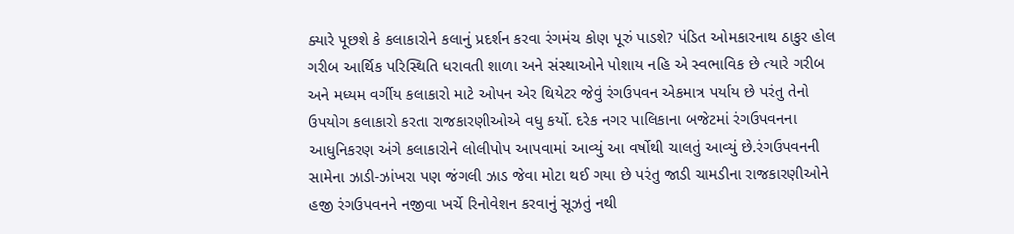ક્યારે પૂછશે કે કલાકારોને કલાનું પ્રદર્શન કરવા રંગમંચ કોણ પૂરું પાડશે? પંડિત ઓમકારનાથ ઠાકુર હોલ ગરીબ આર્થિક પરિસ્થિતિ ધરાવતી શાળા અને સંસ્થાઓને પોશાય નહિ એ સ્વભાવિક છે ત્યારે ગરીબ અને મધ્યમ વર્ગીય કલાકારો માટે ઓપન એર થિયેટર જેવું રંગઉપવન એકમાત્ર પર્યાય છે પરંતુ તેનો ઉપયોગ કલાકારો કરતા રાજકારણીઓએ વધુ કર્યો. દરેક નગર પાલિકાના બજેટમાં રંગઉપવનના આધુનિકરણ અંગે કલાકારોને લોલીપોપ આપવામાં આવ્યું આ વર્ષોથી ચાલતું આવ્યું છે.રંગઉપવનની સામેના ઝાડી-ઝાંખરા પણ જંગલી ઝાડ જેવા મોટા થઈ ગયા છે પરંતુ જાડી ચામડીના રાજકારણીઓને હજી રંગઉપવનને નજીવા ખર્ચે રિનોવેશન કરવાનું સૂઝતું નથી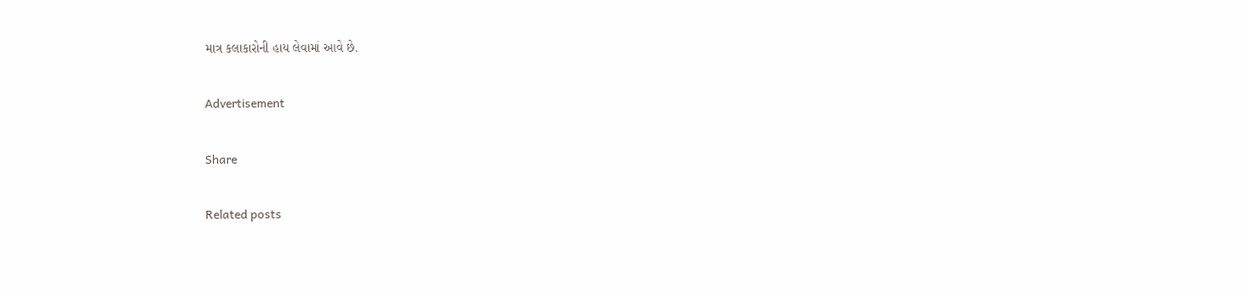માત્ર કલાકારોની હાય લેવામાં આવે છે.

Advertisement

Share

Related posts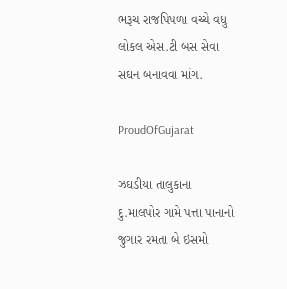ભરૂચ રાજપિપળા વચ્ચે વધુ લોકલ એસ.ટી બસ સેવા સઘન બનાવવા માંગ.

ProudOfGujarat

ઝઘડીયા તાલુકાના દુ.માલપોર ગામે પત્તા પાનાનો જુગાર રમતા બે ઇસમો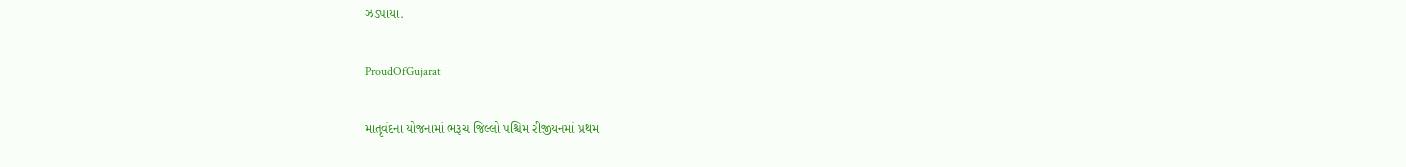ઝડપાયા.

ProudOfGujarat

માતૃવંદના યોજનામાં ભરૂચ જિલ્લો પશ્ચિમ રીજીયનમાં પ્રથમ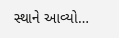સ્થાને આવ્યો…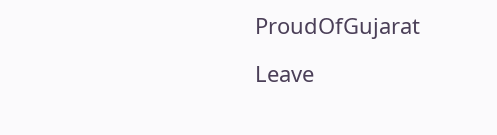ProudOfGujarat

Leave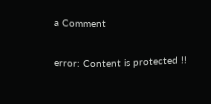a Comment

error: Content is protected !!